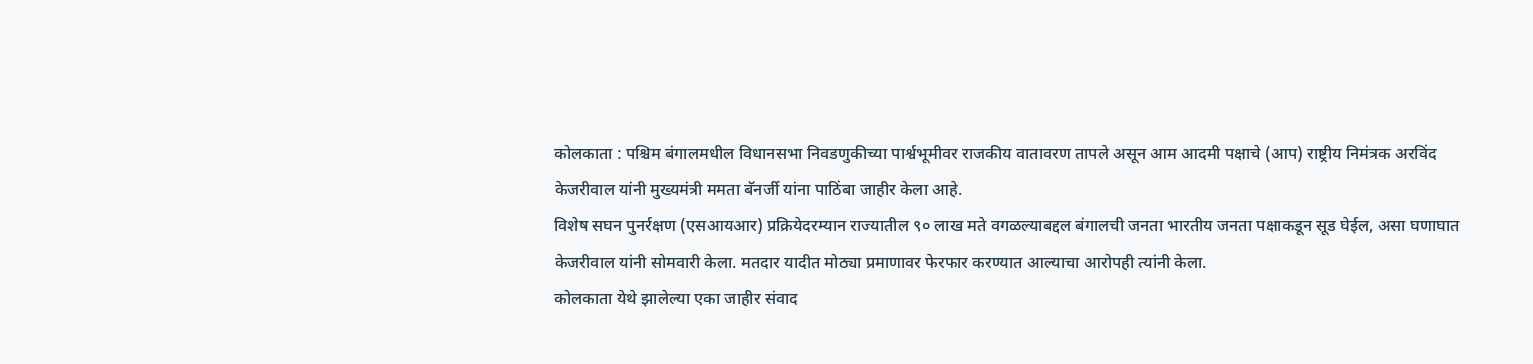कोलकाता : पश्चिम बंगालमधील विधानसभा निवडणुकीच्या पार्श्वभूमीवर राजकीय वातावरण तापले असून आम आदमी पक्षाचे (आप) राष्ट्रीय निमंत्रक अरविंद केजरीवाल यांनी मुख्यमंत्री ममता बॅनर्जी यांना पाठिंबा जाहीर केला आहे.
विशेष सघन पुनर्रक्षण (एसआयआर) प्रक्रियेदरम्यान राज्यातील ९० लाख मते वगळल्याबद्दल बंगालची जनता भारतीय जनता पक्षाकडून सूड घेईल, असा घणाघात केजरीवाल यांनी सोमवारी केला. मतदार यादीत मोठ्या प्रमाणावर फेरफार करण्यात आल्याचा आरोपही त्यांनी केला.
कोलकाता येथे झालेल्या एका जाहीर संवाद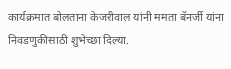कार्यक्रमात बोलताना केजरीवाल यांनी ममता बॅनर्जी यांना निवडणुकीसाठी शुभेच्छा दिल्या.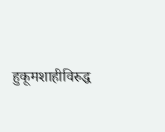हुकूमशाहीविरुद्ध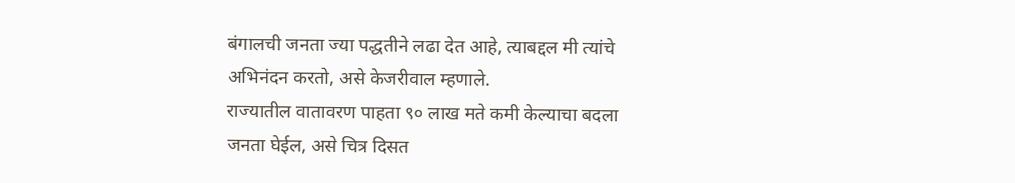बंगालची जनता ज्या पद्धतीने लढा देत आहे, त्याबद्दल मी त्यांचे अभिनंदन करतो, असे केजरीवाल म्हणाले.
राज्यातील वातावरण पाहता ९० लाख मते कमी केल्याचा बदला जनता घेईल, असे चित्र दिसत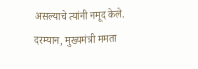असल्याचे त्यांनी नमूद केले.
दरम्यान, मुख्यमंत्री ममता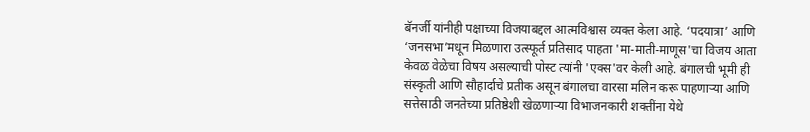बॅनर्जी यांनीही पक्षाच्या विजयाबद्दल आत्मविश्वास व्यक्त केला आहे. ‘पदयात्रा’ आणि ‘जनसभा’मधून मिळणारा उत्स्फूर्त प्रतिसाद पाहता 'मा-माती-माणूस'चा विजय आता केवळ वेळेचा विषय असल्याची पोस्ट त्यांनी 'एक्स'वर केली आहे. बंगालची भूमी ही संस्कृती आणि सौहार्दाचे प्रतीक असून बंगालचा वारसा मलिन करू पाहणाऱ्या आणि सत्तेसाठी जनतेच्या प्रतिष्ठेशी खेळणाऱ्या विभाजनकारी शक्तींना येथे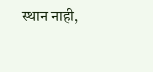स्थान नाही,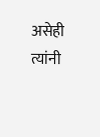असेही त्यांनी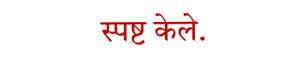स्पष्ट केले.